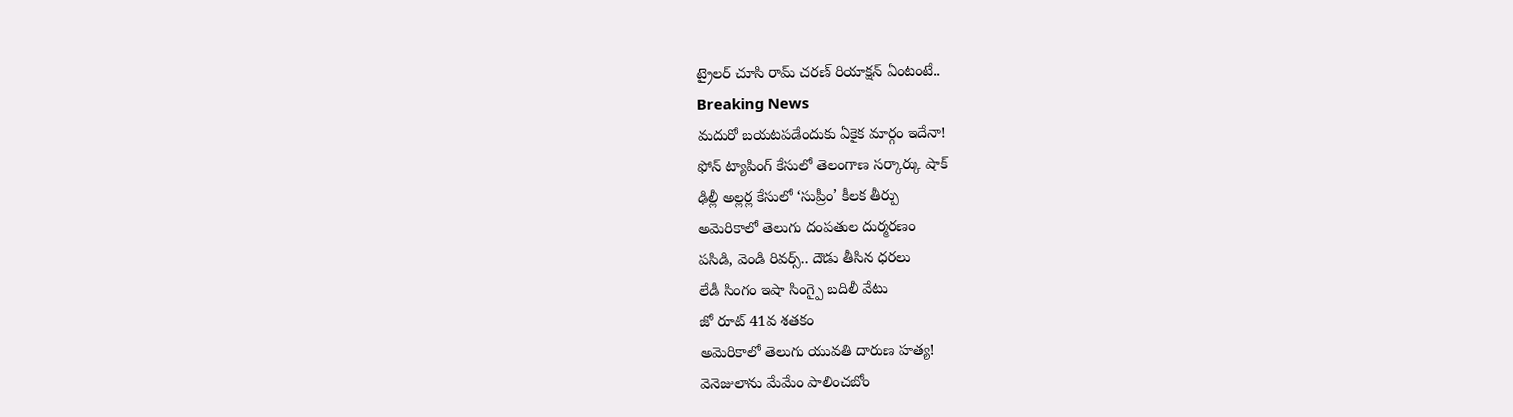ట్రైలర్ చూసి రామ్ చరణ్ రియాక్షన్ ఏంటంటే..
Breaking News
మదురో బయటపడేందుకు ఏకైక మార్గం ఇదేనా!
ఫోన్ ట్యాపింగ్ కేసులో తెలంగాణ సర్కార్కు షాక్
ఢిల్లీ అల్లర్ల కేసులో ‘సుప్రీం’ కీలక తీర్పు
అమెరికాలో తెలుగు దంపతుల దుర్మరణం
పసిడి, వెండి రివర్స్.. దౌడు తీసిన ధరలు
లేడీ సింగం ఇషా సింగ్పై బదిలీ వేటు
జో రూట్ 41వ శతకం
అమెరికాలో తెలుగు యువతి దారుణ హత్య!
వెనెజులాను మేమేం పాలించబోం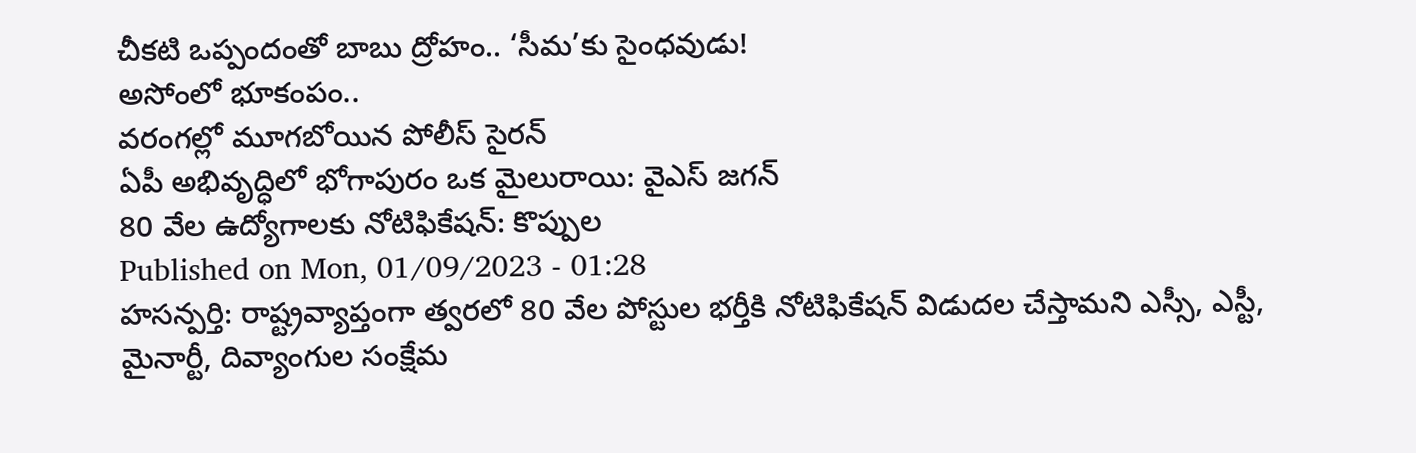చీకటి ఒప్పందంతో బాబు ద్రోహం.. ‘సీమ’కు సైంధవుడు!
అసోంలో భూకంపం..
వరంగల్లో మూగబోయిన పోలీస్ సైరన్
ఏపీ అభివృద్ధిలో భోగాపురం ఒక మైలురాయి: వైఎస్ జగన్
80 వేల ఉద్యోగాలకు నోటిఫికేషన్: కొప్పుల
Published on Mon, 01/09/2023 - 01:28
హసన్పర్తి: రాష్ట్రవ్యాప్తంగా త్వరలో 80 వేల పోస్టుల భర్తీకి నోటిఫికేషన్ విడుదల చేస్తామని ఎస్సీ, ఎస్టీ, మైనార్టీ, దివ్యాంగుల సంక్షేమ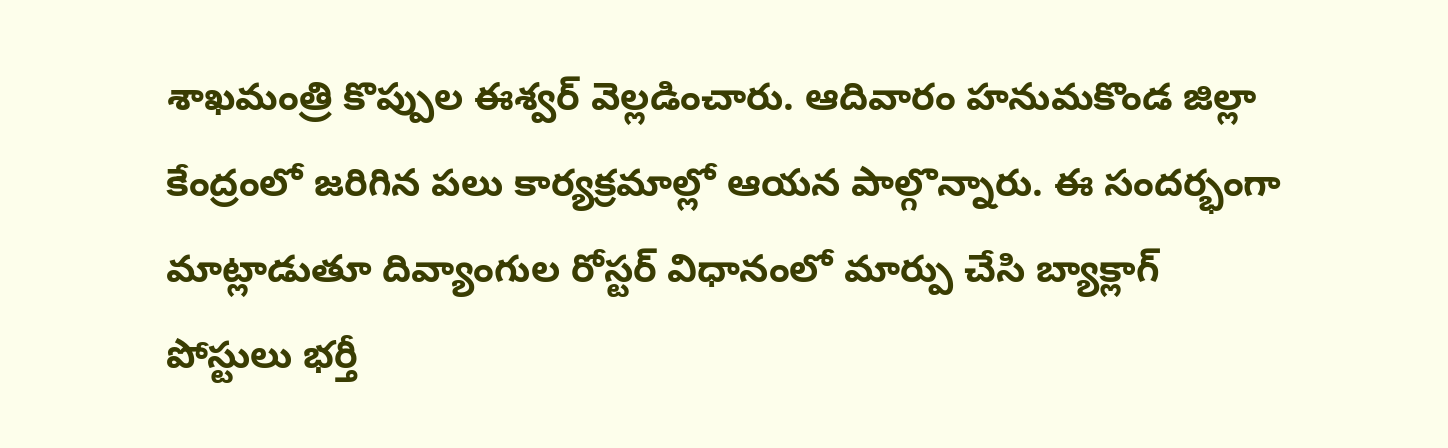శాఖమంత్రి కొప్పుల ఈశ్వర్ వెల్లడించారు. ఆదివారం హనుమకొండ జిల్లా కేంద్రంలో జరిగిన పలు కార్యక్రమాల్లో ఆయన పాల్గొన్నారు. ఈ సందర్భంగా మాట్లాడుతూ దివ్యాంగుల రోస్టర్ విధానంలో మార్పు చేసి బ్యాక్లాగ్ పోస్టులు భర్తీ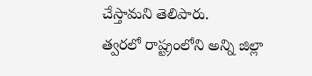చేస్తామని తెలిపారు.
త్వరలో రాష్ట్రంలోని అన్ని జిల్లా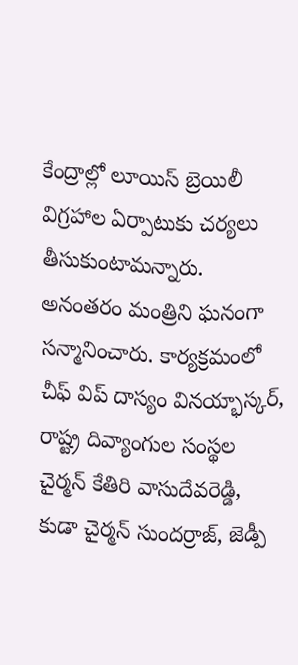కేంద్రాల్లో లూయిస్ బ్రెయిలీ విగ్రహాల ఏర్పాటుకు చర్యలు తీసుకుంటామన్నారు. అనంతరం మంత్రిని ఘనంగా సన్మానించారు. కార్యక్రమంలో చీఫ్ విప్ దాస్యం వినయ్భాస్కర్, రాష్ట్ర దివ్యాంగుల సంస్థల చైర్మన్ కేతిరి వాసుదేవరెడ్డి, కుడా చైర్మన్ సుందర్రాజ్, జెడ్పీ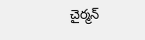చైర్మన్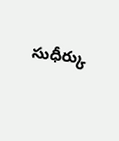సుధీర్కు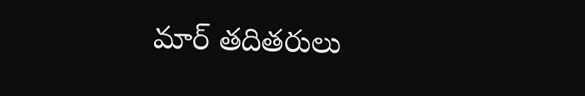మార్ తదితరులు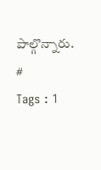పాల్గొన్నారు.
#
Tags : 1